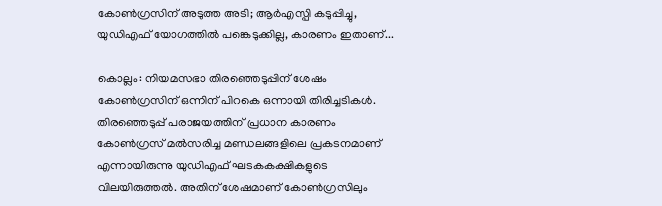കോണ്‍ഗ്രസിന് അടുത്ത അടി; ആര്‍എസ്പി കടുപ്പിച്ചു, യുഡിഎഫ് യോഗത്തില്‍ പങ്കെടുക്കില്ല, കാരണം ഇതാണ്...

കൊല്ലം: നിയമസഭാ തിരഞ്ഞെടുപ്പിന് ശേഷം കോണ്‍ഗ്രസിന് ഒന്നിന് പിറകെ ഒന്നായി തിരിച്ചടികള്‍. തിരഞ്ഞെടുപ്പ് പരാജയത്തിന് പ്രധാന കാരണം കോണ്‍ഗ്രസ് മല്‍സരിച്ച മണ്ഡലങ്ങളിലെ പ്രകടനമാണ് എന്നായിരുന്നു യുഡിഎഫ് ഘടകകക്ഷികളുടെ വിലയിരുത്തല്‍. അതിന് ശേഷമാണ് കോണ്‍ഗ്രസിലും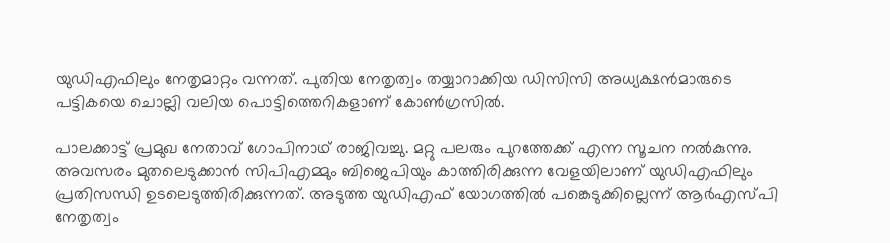യുഡിഎഫിലും നേതൃമാറ്റം വന്നത്. പുതിയ നേതൃത്വം തയ്യാറാക്കിയ ഡിസിസി അധ്യക്ഷന്‍മാരുടെ പട്ടികയെ ചൊല്ലി വലിയ പൊട്ടിത്തെറികളാണ് കോണ്‍ഗ്രസില്‍.

പാലക്കാട്ട് പ്രമുഖ നേതാവ് ഗോപിനാഥ് രാജിവച്ചു. മറ്റു പലരും പുറത്തേക്ക് എന്ന സൂചന നല്‍കുന്നു. അവസരം മുതലെടുക്കാന്‍ സിപിഎമ്മും ബിജെപിയും കാത്തിരിക്കുന്ന വേളയിലാണ് യുഡിഎഫിലും പ്രതിസന്ധി ഉടലെടുത്തിരിക്കുന്നത്. അടുത്ത യുഡിഎഫ് യോഗത്തില്‍ പങ്കെടുക്കില്ലെന്ന് ആര്‍എസ്പി നേതൃത്വം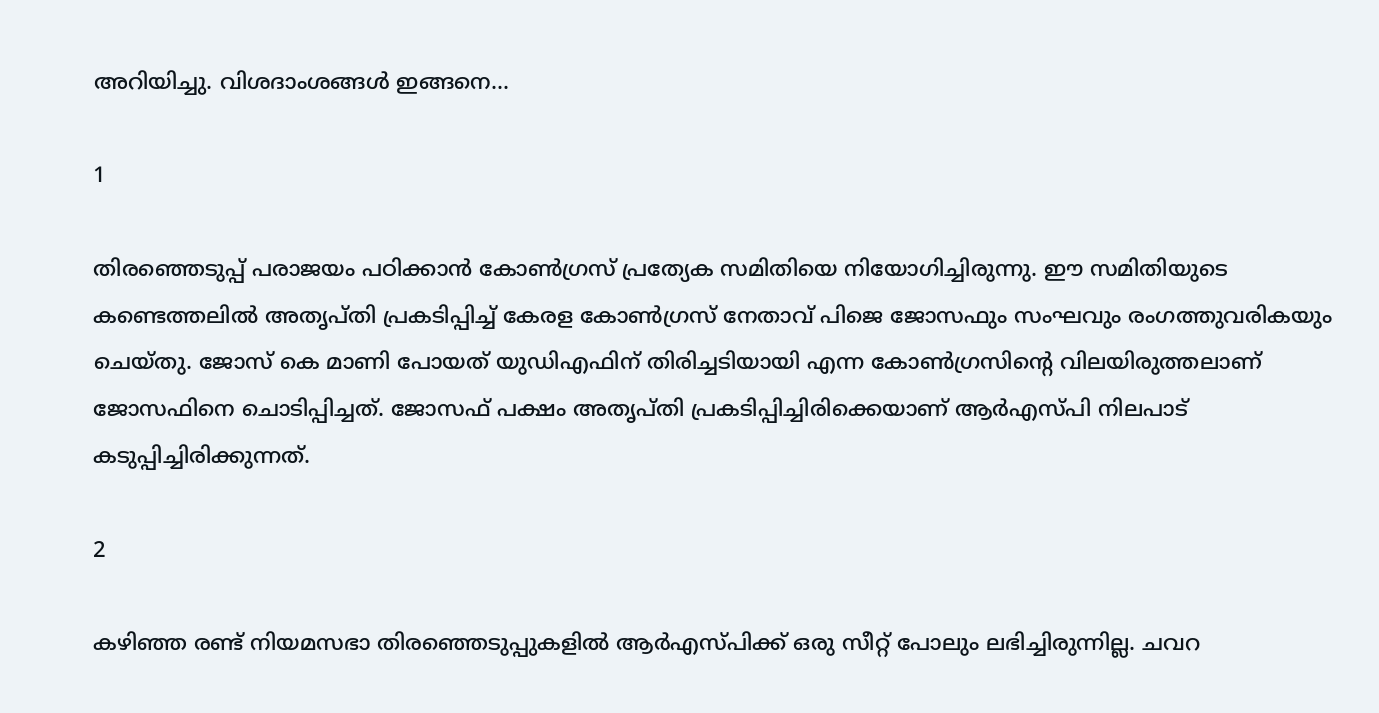അറിയിച്ചു. വിശദാംശങ്ങള്‍ ഇങ്ങനെ...

1

തിരഞ്ഞെടുപ്പ് പരാജയം പഠിക്കാന്‍ കോണ്‍ഗ്രസ് പ്രത്യേക സമിതിയെ നിയോഗിച്ചിരുന്നു. ഈ സമിതിയുടെ കണ്ടെത്തലില്‍ അതൃപ്തി പ്രകടിപ്പിച്ച് കേരള കോണ്‍ഗ്രസ് നേതാവ് പിജെ ജോസഫും സംഘവും രംഗത്തുവരികയും ചെയ്തു. ജോസ് കെ മാണി പോയത് യുഡിഎഫിന് തിരിച്ചടിയായി എന്ന കോണ്‍ഗ്രസിന്റെ വിലയിരുത്തലാണ് ജോസഫിനെ ചൊടിപ്പിച്ചത്. ജോസഫ് പക്ഷം അതൃപ്തി പ്രകടിപ്പിച്ചിരിക്കെയാണ് ആര്‍എസ്പി നിലപാട് കടുപ്പിച്ചിരിക്കുന്നത്.

2

കഴിഞ്ഞ രണ്ട് നിയമസഭാ തിരഞ്ഞെടുപ്പുകളില്‍ ആര്‍എസ്പിക്ക് ഒരു സീറ്റ് പോലും ലഭിച്ചിരുന്നില്ല. ചവറ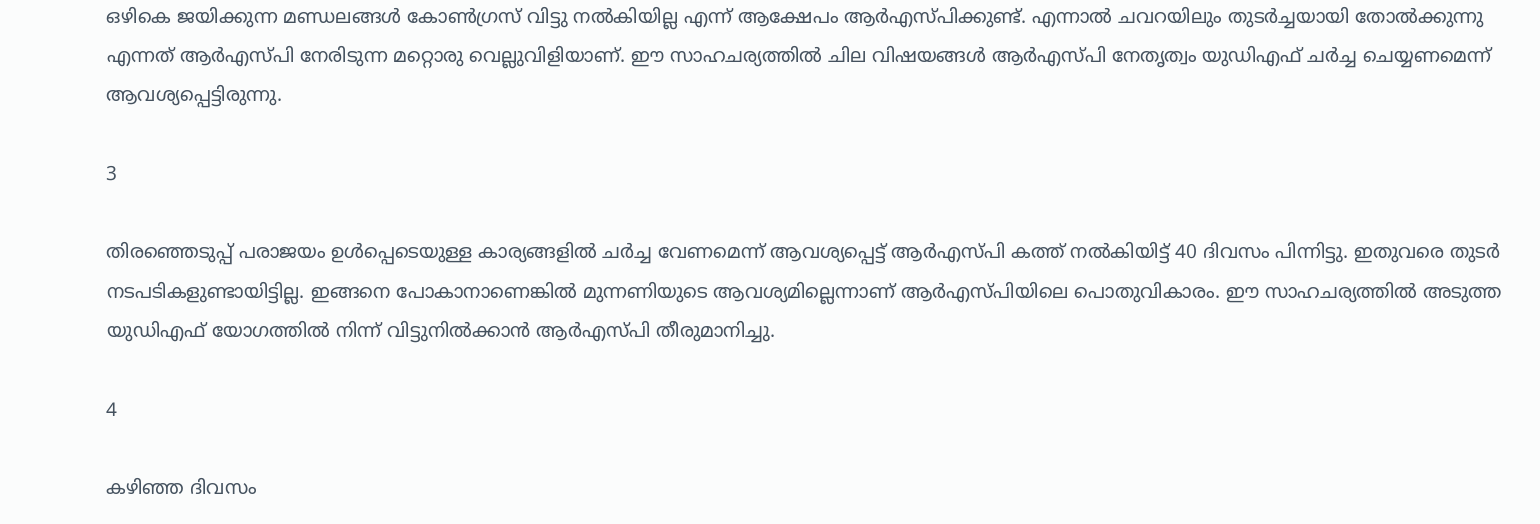ഒഴികെ ജയിക്കുന്ന മണ്ഡലങ്ങള്‍ കോണ്‍ഗ്രസ് വിട്ടു നല്‍കിയില്ല എന്ന് ആക്ഷേപം ആര്‍എസ്പിക്കുണ്ട്. എന്നാല്‍ ചവറയിലും തുടര്‍ച്ചയായി തോല്‍ക്കുന്നു എന്നത് ആര്‍എസ്പി നേരിടുന്ന മറ്റൊരു വെല്ലുവിളിയാണ്. ഈ സാഹചര്യത്തില്‍ ചില വിഷയങ്ങള്‍ ആര്‍എസ്പി നേതൃത്വം യുഡിഎഫ് ചര്‍ച്ച ചെയ്യണമെന്ന് ആവശ്യപ്പെട്ടിരുന്നു.

3

തിരഞ്ഞെടുപ്പ് പരാജയം ഉള്‍പ്പെടെയുള്ള കാര്യങ്ങളില്‍ ചര്‍ച്ച വേണമെന്ന് ആവശ്യപ്പെട്ട് ആര്‍എസ്പി കത്ത് നല്‍കിയിട്ട് 40 ദിവസം പിന്നിട്ടു. ഇതുവരെ തുടര്‍ നടപടികളുണ്ടായിട്ടില്ല. ഇങ്ങനെ പോകാനാണെങ്കില്‍ മുന്നണിയുടെ ആവശ്യമില്ലെന്നാണ് ആര്‍എസ്പിയിലെ പൊതുവികാരം. ഈ സാഹചര്യത്തില്‍ അടുത്ത യുഡിഎഫ് യോഗത്തില്‍ നിന്ന് വിട്ടുനില്‍ക്കാന്‍ ആര്‍എസ്പി തീരുമാനിച്ചു.

4

കഴിഞ്ഞ ദിവസം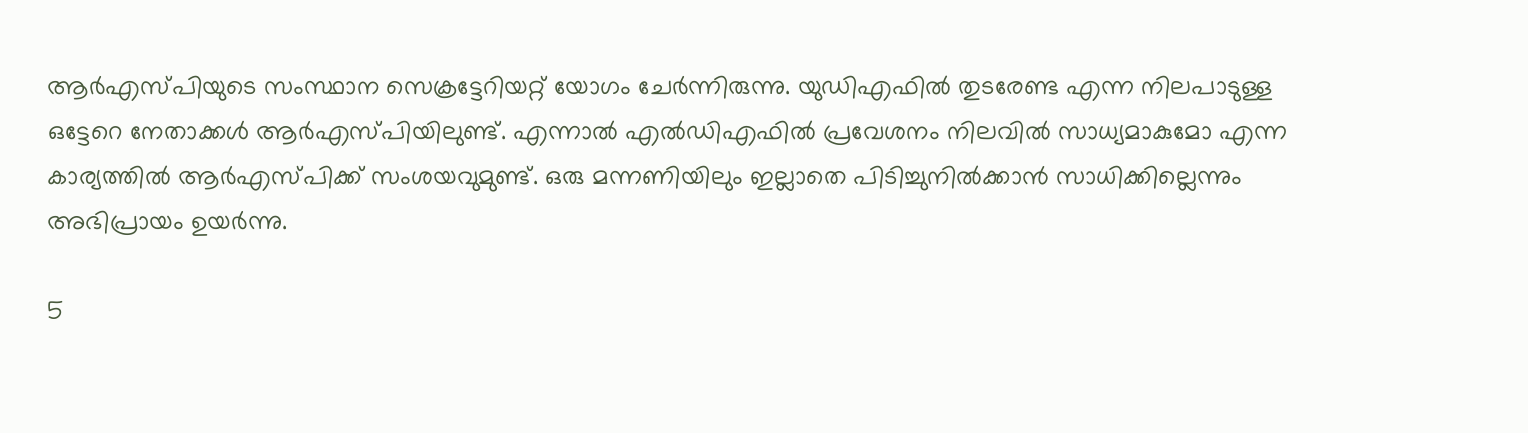ആര്‍എസ്പിയുടെ സംസ്ഥാന സെക്രട്ടേറിയറ്റ് യോഗം ചേര്‍ന്നിരുന്നു. യുഡിഎഫില്‍ തുടരേണ്ട എന്ന നിലപാടുള്ള ഒട്ടേറെ നേതാക്കള്‍ ആര്‍എസ്പിയിലുണ്ട്. എന്നാല്‍ എല്‍ഡിഎഫില്‍ പ്രവേശനം നിലവില്‍ സാധ്യമാകുമോ എന്ന കാര്യത്തില്‍ ആര്‍എസ്പിക്ക് സംശയവുമുണ്ട്. ഒരു മന്നണിയിലും ഇല്ലാതെ പിടിച്ചുനില്‍ക്കാന്‍ സാധിക്കില്ലെന്നും അഭിപ്രായം ഉയര്‍ന്നു.

5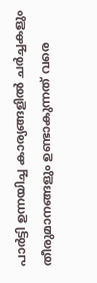പാര്‍ട്ടി ഉന്നയിച്ച കാര്യങ്ങളില്‍ ചര്‍ച്ചകളും തീരുമാനങ്ങളും ഉണ്ടാകുന്നത് വരെ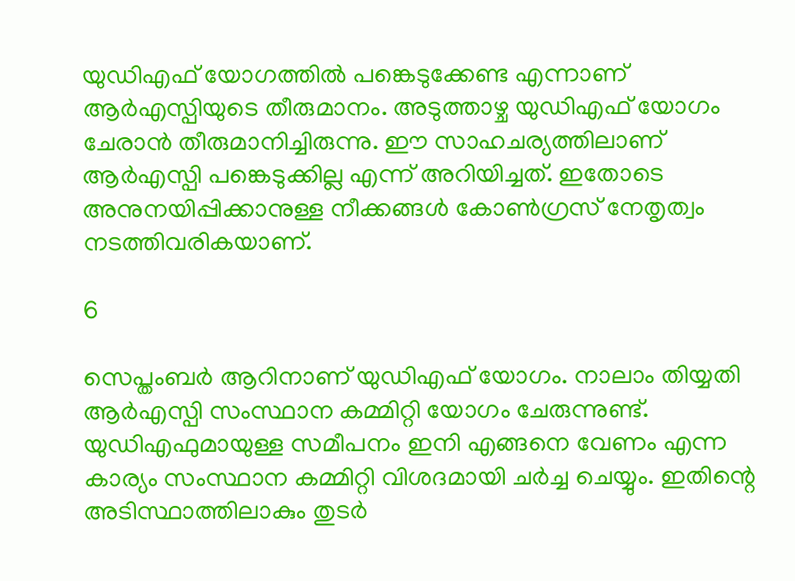യുഡിഎഫ് യോഗത്തില്‍ പങ്കെടുക്കേണ്ട എന്നാണ് ആര്‍എസ്പിയുടെ തീരുമാനം. അടുത്താഴ്ച യുഡിഎഫ് യോഗം ചേരാന്‍ തീരുമാനിച്ചിരുന്നു. ഈ സാഹചര്യത്തിലാണ് ആര്‍എസ്പി പങ്കെടുക്കില്ല എന്ന് അറിയിച്ചത്. ഇതോടെ അനുനയിപ്പിക്കാനുള്ള നീക്കങ്ങള്‍ കോണ്‍ഗ്രസ് നേതൃത്വം നടത്തിവരികയാണ്.

6

സെപ്തംബര്‍ ആറിനാണ് യുഡിഎഫ് യോഗം. നാലാം തിയ്യതി ആര്‍എസ്പി സംസ്ഥാന കമ്മിറ്റി യോഗം ചേരുന്നുണ്ട്. യുഡിഎഫുമായുള്ള സമീപനം ഇനി എങ്ങനെ വേണം എന്ന കാര്യം സംസ്ഥാന കമ്മിറ്റി വിശദമായി ചര്‍ച്ച ചെയ്യും. ഇതിന്റെ അടിസ്ഥാത്തിലാകും തുടര്‍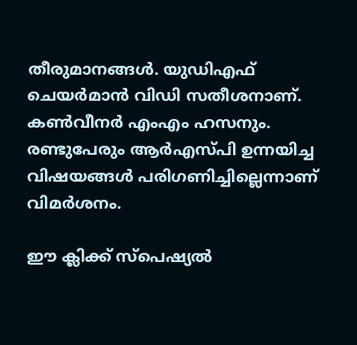തീരുമാനങ്ങള്‍. യുഡിഎഫ് ചെയര്‍മാന്‍ വിഡി സതീശനാണ്. കണ്‍വീനര്‍ എംഎം ഹസനും. രണ്ടുപേരും ആര്‍എസ്പി ഉന്നയിച്ച വിഷയങ്ങള്‍ പരിഗണിച്ചില്ലെന്നാണ് വിമര്‍ശനം.

ഈ ക്ലിക്ക് സ്‌പെഷ്യല്‍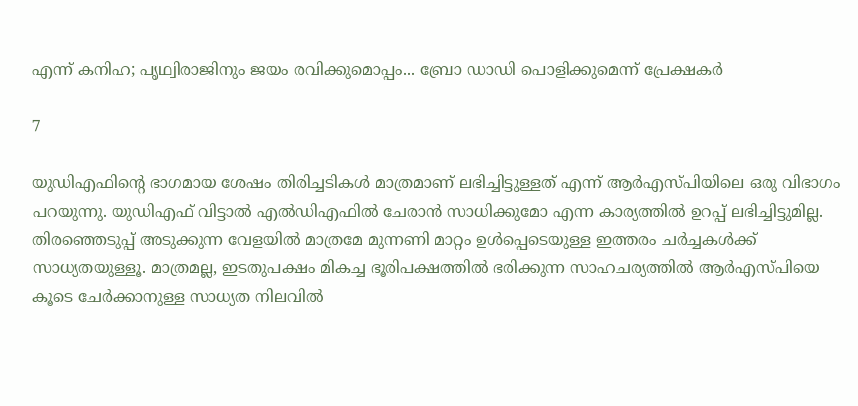എന്ന് കനിഹ; പൃഥ്വിരാജിനും ജയം രവിക്കുമൊപ്പം... ബ്രോ ഡാഡി പൊളിക്കുമെന്ന് പ്രേക്ഷകര്‍

7

യുഡിഎഫിന്റെ ഭാഗമായ ശേഷം തിരിച്ചടികള്‍ മാത്രമാണ് ലഭിച്ചിട്ടുള്ളത് എന്ന് ആര്‍എസ്പിയിലെ ഒരു വിഭാഗം പറയുന്നു. യുഡിഎഫ് വിട്ടാല്‍ എല്‍ഡിഎഫില്‍ ചേരാന്‍ സാധിക്കുമോ എന്ന കാര്യത്തില്‍ ഉറപ്പ് ലഭിച്ചിട്ടുമില്ല. തിരഞ്ഞെടുപ്പ് അടുക്കുന്ന വേളയില്‍ മാത്രമേ മുന്നണി മാറ്റം ഉള്‍പ്പെടെയുള്ള ഇത്തരം ചര്‍ച്ചകള്‍ക്ക് സാധ്യതയുള്ളൂ. മാത്രമല്ല, ഇടതുപക്ഷം മികച്ച ഭൂരിപക്ഷത്തില്‍ ഭരിക്കുന്ന സാഹചര്യത്തില്‍ ആര്‍എസ്പിയെ കൂടെ ചേര്‍ക്കാനുള്ള സാധ്യത നിലവില്‍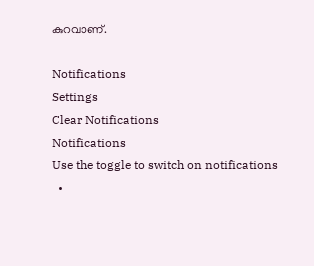കുറവാണ്.

Notifications
Settings
Clear Notifications
Notifications
Use the toggle to switch on notifications
  •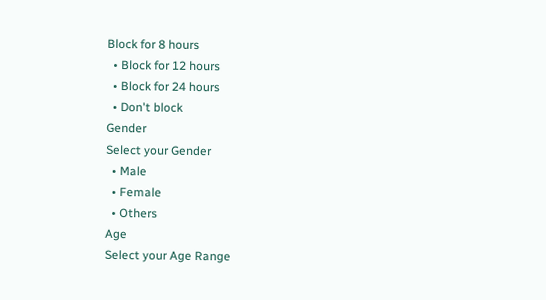Block for 8 hours
  • Block for 12 hours
  • Block for 24 hours
  • Don't block
Gender
Select your Gender
  • Male
  • Female
  • Others
Age
Select your Age Range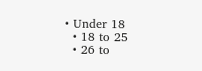• Under 18
  • 18 to 25
  • 26 to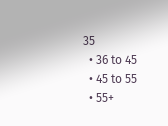35
  • 36 to 45
  • 45 to 55
  • 55+